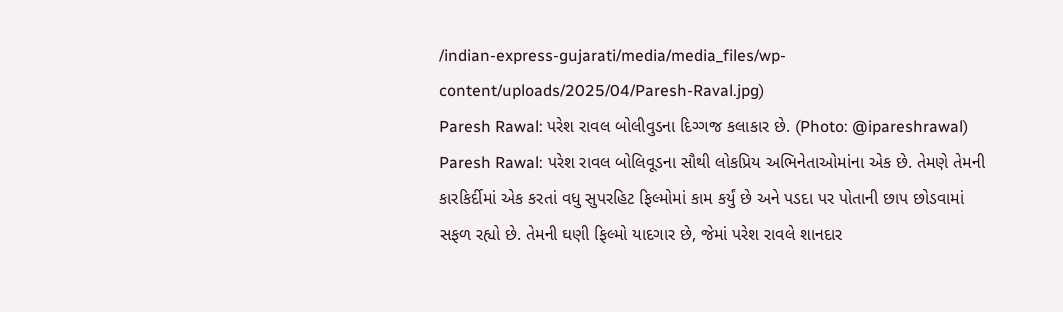/indian-express-gujarati/media/media_files/wp-content/uploads/2025/04/Paresh-Raval.jpg)
Paresh Rawal: પરેશ રાવલ બોલીવુડના દિગ્ગજ કલાકાર છે. (Photo: @ipareshrawal)
Paresh Rawal: પરેશ રાવલ બોલિવૂડના સૌથી લોકપ્રિય અભિનેતાઓમાંના એક છે. તેમણે તેમની કારકિર્દીમાં એક કરતાં વધુ સુપરહિટ ફિલ્મોમાં કામ કર્યું છે અને પડદા પર પોતાની છાપ છોડવામાં સફળ રહ્યો છે. તેમની ઘણી ફિલ્મો યાદગાર છે, જેમાં પરેશ રાવલે શાનદાર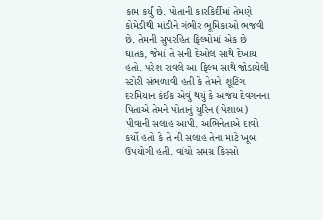કામ કર્યું છે. પોતાની કારકિર્દીમાં તેમણે કોમેડીથી માંડીને ગંભીર ભૂમિકાઓ ભજવી છે. તેમની સુપરહિત ફિલ્મોમાં એક છે ઘાતક, જેમાં તે સની દેઓલ સાથે દેખાય હતો. પરેશ રાવલે આ ફિલ્મ સાથે જોડાયેલી સ્ટોરી સંભળાવી હતી કે તેમને શૂટિંગ દરમિયાન કંઈક એવું થયું કે અજય દેવગનના પિતાએ તેમને પોતાનું યુરિન (પેશાબ) પીવાની સલાહ આપી. અભિનેતાએ દાવો કર્યો હતો કે તે ની સલાહ તેના માટે ખૂબ ઉપયોગી હતી. વાંચો સમગ્ર કિસ્સો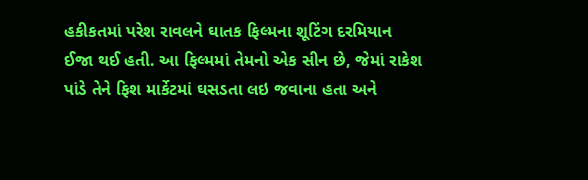હકીકતમાં પરેશ રાવલને ઘાતક ફિલ્મના શૂટિંગ દરમિયાન ઈજા થઈ હતી. આ ફિલ્મમાં તેમનો એક સીન છે, જેમાં રાકેશ પાંડે તેને ફિશ માર્કેટમાં ઘસડતા લઇ જવાના હતા અને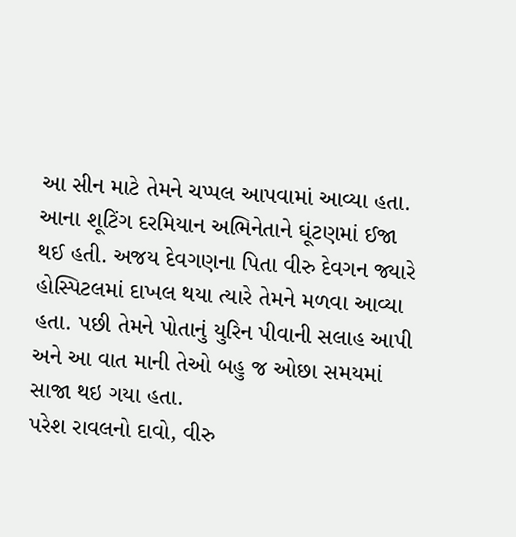આ સીન માટે તેમને ચપ્પલ આપવામાં આવ્યા હતા. આના શૂટિંગ દરમિયાન અભિનેતાને ઘૂંટણમાં ઈજા થઈ હતી. અજય દેવગણના પિતા વીરુ દેવગન જ્યારે હોસ્પિટલમાં દાખલ થયા ત્યારે તેમને મળવા આવ્યા હતા. પછી તેમને પોતાનું યુરિન પીવાની સલાહ આપી અને આ વાત માની તેઓ બહુ જ ઓછા સમયમાં સાજા થઇ ગયા હતા.
પરેશ રાવલનો દાવો, વીરુ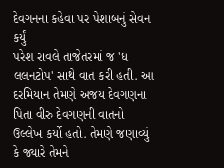દેવગનના કહેવા પર પેશાબનું સેવન કર્યું
પરેશ રાવલે તાજેતરમાં જ 'ધ લલનટોપ' સાથે વાત કરી હતી. આ દરમિયાન તેમણે અજય દેવગણના પિતા વીરુ દેવગણની વાતનો ઉલ્લેખ કર્યો હતો. તેમણે જણાવ્યું કે જ્યારે તેમને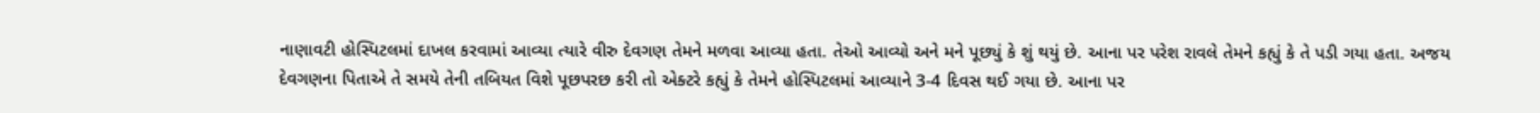નાણાવટી હોસ્પિટલમાં દાખલ કરવામાં આવ્યા ત્યારે વીરુ દેવગણ તેમને મળવા આવ્યા હતા. તેઓ આવ્યો અને મને પૂછ્યું કે શું થયું છે. આના પર પરેશ રાવલે તેમને કહ્યું કે તે પડી ગયા હતા. અજય દેવગણના પિતાએ તે સમયે તેની તબિયત વિશે પૂછપરછ કરી તો એક્ટરે કહ્યું કે તેમને હોસ્પિટલમાં આવ્યાને 3-4 દિવસ થઈ ગયા છે. આના પર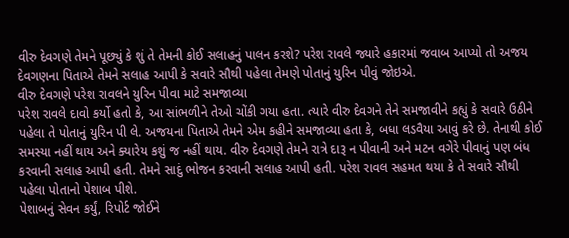વીરુ દેવગણે તેમને પૂછ્યું કે શું તે તેમની કોઈ સલાહનું પાલન કરશે? પરેશ રાવલે જ્યારે હકારમાં જવાબ આપ્યો તો અજય દેવગણના પિતાએ તેમને સલાહ આપી કે સવારે સૌથી પહેલા તેમણે પોતાનું યુરિન પીવું જોઇએ.
વીરુ દેવગણે પરેશ રાવલને યુરિન પીવા માટે સમજાવ્યા
પરેશ રાવલે દાવો કર્યો હતો કે, આ સાંભળીને તેઓ ચોંકી ગયા હતા. ત્યારે વીરુ દેવગને તેને સમજાવીને કહ્યું કે સવારે ઉઠીને પહેલા તે પોતાનું યુરિન પી લે. અજયના પિતાએ તેમને એમ કહીને સમજાવ્યા હતા કે, બધા લડવૈયા આવું કરે છે. તેનાથી કોઈ સમસ્યા નહીં થાય અને ક્યારેય કશું જ નહીં થાય. વીરુ દેવગણે તેમને રાત્રે દારૂ ન પીવાની અને મટન વગેરે પીવાનું પણ બંધ કરવાની સલાહ આપી હતી. તેમને સાદું ભોજન કરવાની સલાહ આપી હતી. પરેશ રાવલ સહમત થયા કે તે સવારે સૌથી પહેલા પોતાનો પેશાબ પીશે.
પેશાબનું સેવન કર્યું, રિપોર્ટ જોઈને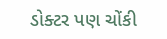ડોક્ટર પણ ચોંકી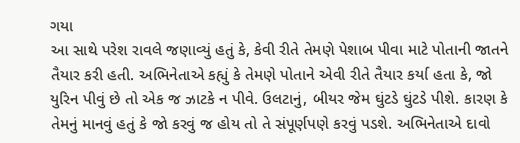ગયા
આ સાથે પરેશ રાવલે જણાવ્યું હતું કે, કેવી રીતે તેમણે પેશાબ પીવા માટે પોતાની જાતને તૈયાર કરી હતી. અભિનેતાએ કહ્યું કે તેમણે પોતાને એવી રીતે તૈયાર કર્યા હતા કે, જો યુરિન પીવું છે તો એક જ ઝાટકે ન પીવે. ઉલટાનું, બીયર જેમ ઘુંટડે ઘુંટડે પીશે. કારણ કે તેમનું માનવું હતું કે જો કરવું જ હોય તો તે સંપૂર્ણપણે કરવું પડશે. અભિનેતાએ દાવો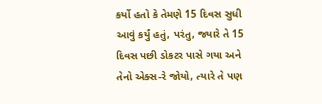કર્યો હતો કે તેમણે 15 દિવસ સુધી આવું કર્યું હતું, પરંતુ, જ્યારે તે 15 દિવસ પછી ડોકટર પાસે ગયા અને તેનો એક્સ-રે જોયો, ત્યારે તે પણ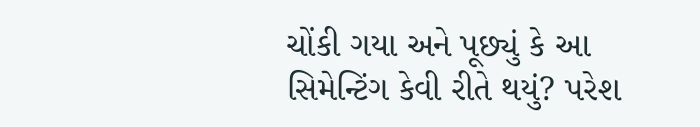ચોંકી ગયા અને પૂછ્યું કે આ સિમેન્ટિંગ કેવી રીતે થયું? પરેશ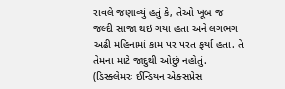રાવલે જણાવ્યું હતું કે, તેઓ ખૂબ જ જલ્દી સાજા થઇ ગયા હતા અને લગભગ અઢી મહિનામાં કામ પર પરત ફર્યા હતા. તે તેમના માટે જાદુથી ઓછું નહોતું.
(ડિસ્ક્લેમરઃ ઈન્ડિયન એક્સપ્રેસ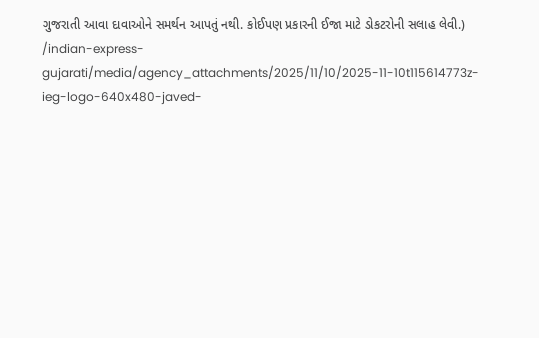ગુજરાતી આવા દાવાઓને સમર્થન આપતું નથી. કોઈપણ પ્રકારની ઈજા માટે ડોકટરોની સલાહ લેવી.)
/indian-express-gujarati/media/agency_attachments/2025/11/10/2025-11-10t115614773z-ieg-logo-640x480-javed-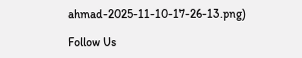ahmad-2025-11-10-17-26-13.png)

Follow Us